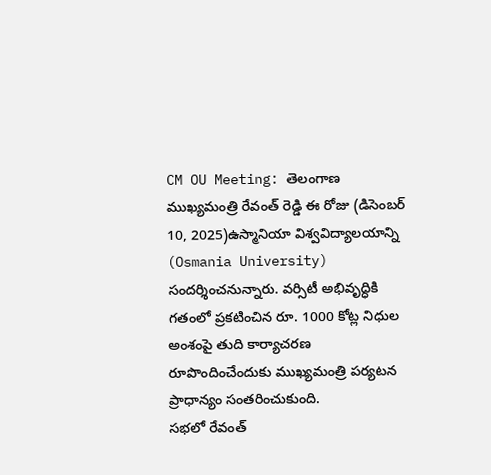CM OU Meeting: తెలంగాణ ముఖ్యమంత్రి రేవంత్ రెడ్డి ఈ రోజు (డిసెంబర్ 10, 2025)ఉస్మానియా విశ్వవిద్యాలయాన్ని (Osmania University) సందర్శించనున్నారు. వర్సిటీ అభివృద్ధికి గతంలో ప్రకటించిన రూ. 1000 కోట్ల నిధుల అంశంపై తుది కార్యాచరణ రూపొందించేందుకు ముఖ్యమంత్రి పర్యటన ప్రాధాన్యం సంతరించుకుంది.
సభలో రేవంత్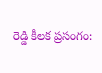రెడ్డి కీలక ప్రసంగం: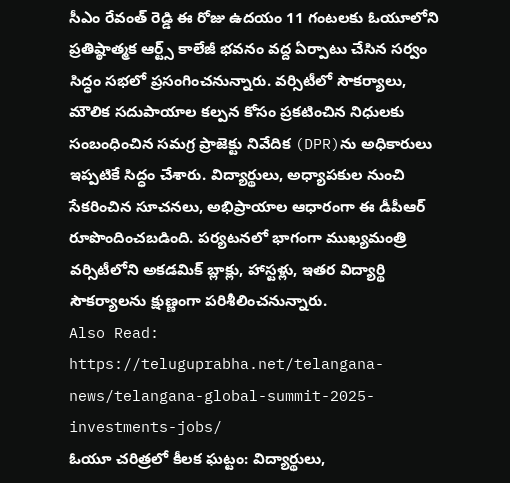సీఎం రేవంత్ రెడ్డి ఈ రోజు ఉదయం 11 గంటలకు ఓయూలోని ప్రతిష్ఠాత్మక ఆర్ట్స్ కాలేజీ భవనం వద్ద ఏర్పాటు చేసిన సర్వం సిద్ధం సభలో ప్రసంగించనున్నారు. వర్సిటీలో సౌకర్యాలు, మౌలిక సదుపాయాల కల్పన కోసం ప్రకటించిన నిధులకు సంబంధించిన సమగ్ర ప్రాజెక్టు నివేదిక (DPR)ను అధికారులు ఇప్పటికే సిద్ధం చేశారు. విద్యార్థులు, అధ్యాపకుల నుంచి సేకరించిన సూచనలు, అభిప్రాయాల ఆధారంగా ఈ డీపీఆర్ రూపొందించబడింది. పర్యటనలో భాగంగా ముఖ్యమంత్రి వర్సిటీలోని అకడమిక్ బ్లాక్లు, హాస్టళ్లు, ఇతర విద్యార్థి సౌకర్యాలను క్షుణ్ణంగా పరిశీలించనున్నారు.
Also Read: https://teluguprabha.net/telangana-news/telangana-global-summit-2025-investments-jobs/
ఓయూ చరిత్రలో కీలక ఘట్టం: విద్యార్థులు,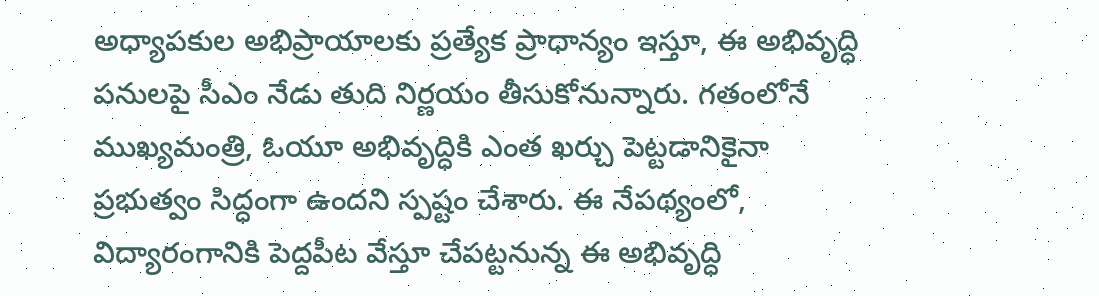అధ్యాపకుల అభిప్రాయాలకు ప్రత్యేక ప్రాధాన్యం ఇస్తూ, ఈ అభివృద్ధి పనులపై సీఎం నేడు తుది నిర్ణయం తీసుకోనున్నారు. గతంలోనే ముఖ్యమంత్రి, ఓయూ అభివృద్ధికి ఎంత ఖర్చు పెట్టడానికైనా ప్రభుత్వం సిద్ధంగా ఉందని స్పష్టం చేశారు. ఈ నేపథ్యంలో, విద్యారంగానికి పెద్దపీట వేస్తూ చేపట్టనున్న ఈ అభివృద్ధి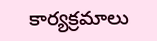కార్యక్రమాలు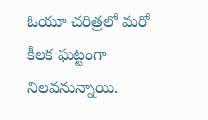ఓయూ చరిత్రలో మరో కీలక ఘట్టంగా నిలవనున్నాయి.